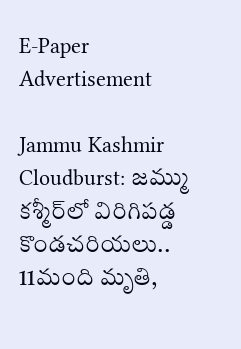E-Paper
Advertisement

Jammu Kashmir Cloudburst: జమ్ము కశ్మీర్‌లో విరిగిపడ్డ కొండచరియలు.. 11మంది మృతి,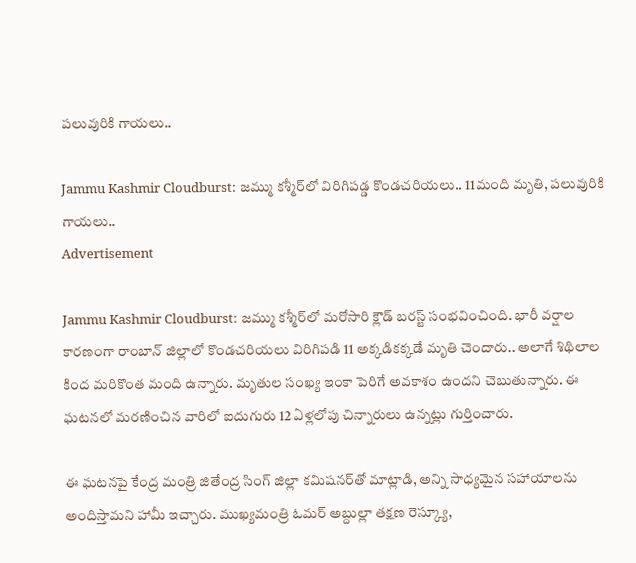పలువురికి గాయలు..

Jammu Kashmir Cloudburst: జమ్ము కశ్మీర్‌లో విరిగిపడ్డ కొండచరియలు.. 11మంది మృతి, పలువురికి గాయలు..
Advertisement

Jammu Kashmir Cloudburst: జమ్ము కశ్మీర్‌లో మరోసారి క్లౌడ్ బరస్ట్ సంభవించింది. భారీ వర్షాల కారణంగా రాంబాన్ జిల్లాలో కొండచరియలు విరిగిపడి 11 అక్కడికక్కడే మృతి చెందారు.. అలాగే శిథిలాల కింద మరికొంత మంది ఉన్నారు. మృతుల సంఖ్య ఇంకా పెరిగే అవకాశం ఉందని చెబుతున్నారు. ఈ ఘటనలో మరణించిన వారిలో ఐదుగురు 12 ఏళ్లలోపు చిన్నారులు ఉన్నట్లు గుర్తించారు.

ఈ ఘటనపై కేంద్ర మంత్రి జితేంద్ర సింగ్ జిల్లా కమిషనర్‌తో మాట్లాడి, అన్ని సాధ్యమైన సహాయాలను అందిస్తామని హామీ ఇచ్చారు. ముఖ్యమంత్రి ఓమర్ అబ్దుల్లా తక్షణ రెస్క్యూ,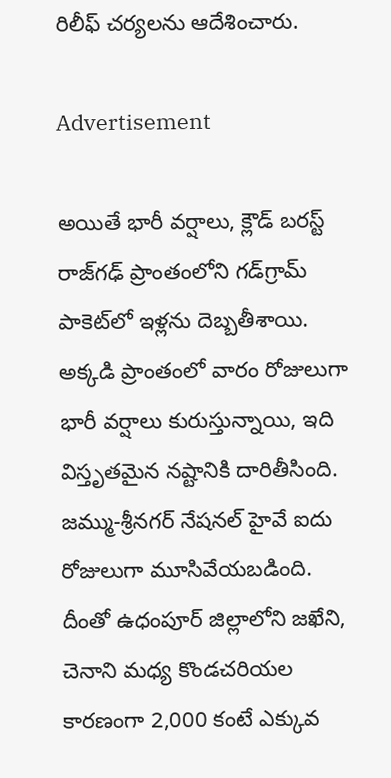రిలీఫ్ చర్యలను ఆదేశించారు.

Advertisement

అయితే భారీ వర్షాలు, క్లౌడ్ బరస్ట్ రాజ్‌గఢ్ ప్రాంతంలోని గడ్‌గ్రామ్ పాకెట్‌లో ఇళ్లను దెబ్బతీశాయి. అక్కడి ప్రాంతంలో వారం రోజులుగా భారీ వర్షాలు కురుస్తున్నాయి, ఇది విస్తృతమైన నష్టానికి దారితీసింది. జమ్ము-శ్రీనగర్ నేషనల్ హైవే ఐదు రోజులుగా మూసివేయబడింది. దీంతో ఉధంపూర్ జిల్లాలోని జఖేని, చెనాని మధ్య కొండచరియల కారణంగా 2,000 కంటే ఎక్కువ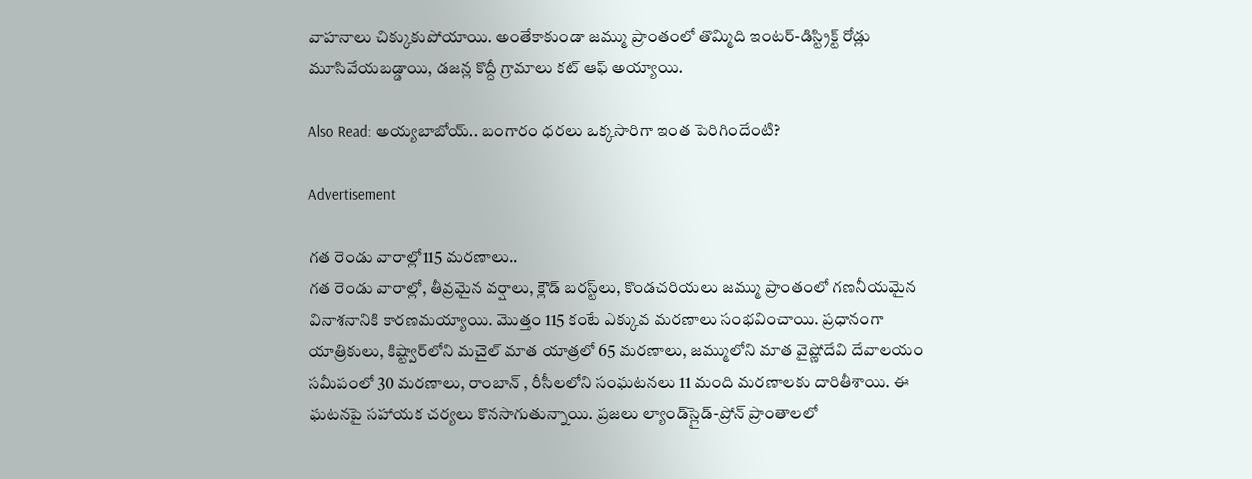వాహనాలు చిక్కుకుపోయాయి. అంతేకాకుండా జమ్ము ప్రాంతంలో తొమ్మిది ఇంటర్-డిస్ట్రిక్ట్ రోడ్లు మూసివేయబడ్డాయి, డజన్ల కొద్దీ గ్రామాలు కట్ ఆఫ్ అయ్యాయి.

Also Read: అయ్యబాబోయ్.. బంగారం ధరలు ఒక్కసారిగా ఇంత పెరిగిందేంటి?

Advertisement

గత రెండు వారాల్లో115 మరణాలు..
గత రెండు వారాల్లో, తీవ్రమైన వర్షాలు, క్లౌడ్ బరస్ట్‌లు, కొండచరియలు జమ్ము ప్రాంతంలో గణనీయమైన వినాశనానికి కారణమయ్యాయి. మొత్తం 115 కంటే ఎక్కువ మరణాలు సంభవించాయి. ప్రధానంగా యాత్రికులు, కిష్ట్వార్‌లోని మచైల్ మాత యాత్రలో 65 మరణాలు, జమ్ములోని మాత వైష్ణోదేవి దేవాలయం సమీపంలో 30 మరణాలు, రాంబాన్ , రీసీలలోని సంఘటనలు 11 మంది మరణాలకు దారితీశాయి. ఈ ఘటనపై సహాయక చర్యలు కొనసాగుతున్నాయి. ప్రజలు ల్యాండ్‌స్లైడ్-ప్రోన్ ప్రాంతాలలో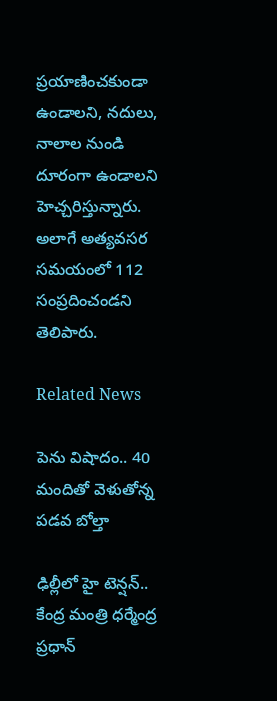ప్రయాణించకుండా ఉండాలని, నదులు, నాలాల నుండి దూరంగా ఉండాలని హెచ్చరిస్తున్నారు. అలాగే అత్యవసర సమయంలో 112 సంప్రదించండని తెలిపారు.

Related News

పెను విషాదం.. 40 మందితో వెళుతోన్న ప‌డ‌వ బోల్తా

ఢిల్లీలో హై టెన్షన్.. కేంద్ర మంత్రి ధర్మేంద్ర ప్రధాన్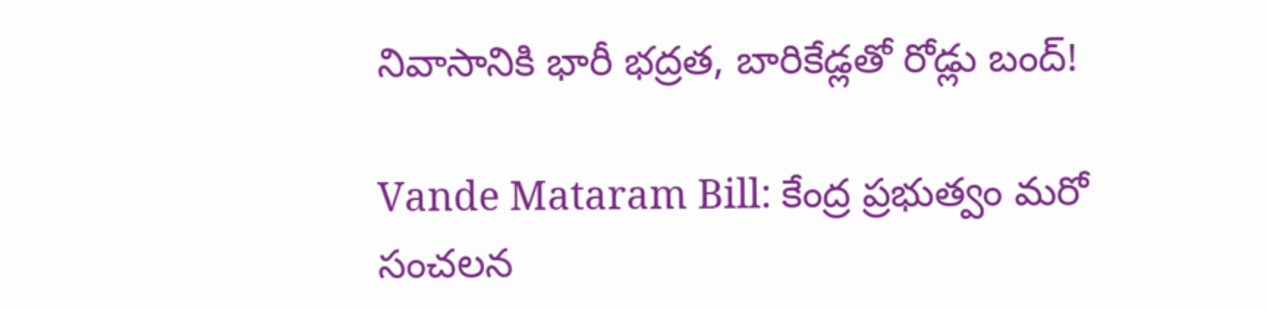నివాసానికి భారీ భద్రత, బారికేడ్లతో రోడ్లు బంద్!

Vande Mataram Bill: కేంద్ర ప్రభుత్వం మరో సంచలన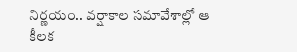నిర్ణయం.. వర్షాకాల సమావేశాల్లో ఆ కీలక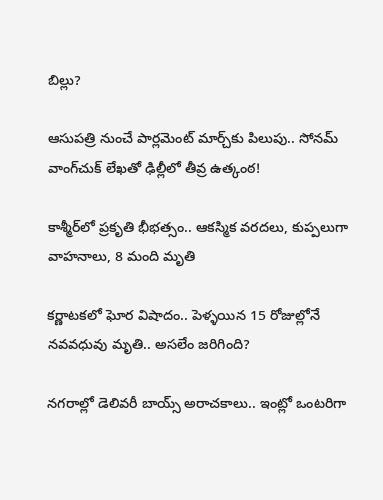బిల్లు?

ఆసుపత్రి నుంచే పార్లమెంట్ మార్చ్‌కు పిలుపు.. సోనమ్ వాంగ్‌చుక్ లేఖతో ఢిల్లీలో తీవ్ర ఉత్కంఠ!

కాశ్మీర్‌లో ప్రకృతి భీభత్సం.. ఆకస్మిక వరదలు, కుప్పలుగా వాహనాలు, 8 మంది మృతి

కర్ణాటకలో ఘోర విషాదం.. పెళ్ళయిన 15 రోజుల్లోనే నవవధువు మృతి.. అసలేం జరిగింది?

నగరాల్లో డెలివరీ బాయ్స్ అరాచకాలు.. ఇంట్లో ఒంటరిగా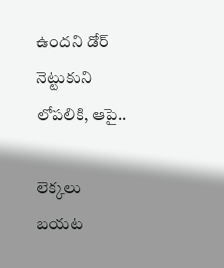ఉందని డోర్ నెట్టుకుని లోపలికి, ఆపై..

లెక్కలు బయట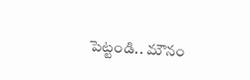పెట్టండి.. మౌనం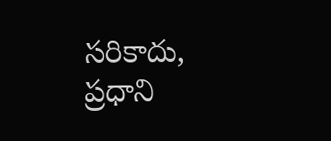సరికాదు, ప్రధాని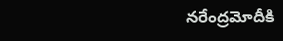నరేంద్రమోదీకి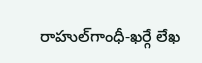రాహుల్‌‌గాంధీ-ఖర్గే లేఖ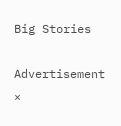Big Stories

Advertisement
×